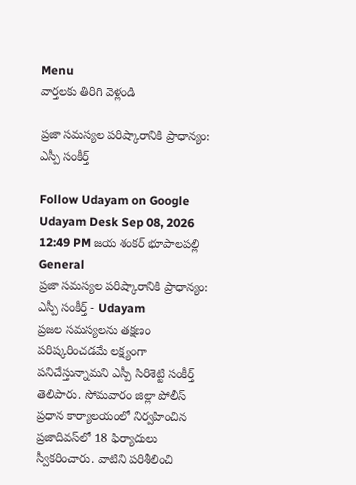Menu
వార్తలకు తిరిగి వెళ్లండి

ప్రజా సమస్యల పరిష్కారానికి ప్రాధాన్యం: ఎస్పీ సంకీర్త్‌

Follow Udayam on Google
Udayam Desk Sep 08, 2026 12:49 PM జయ శంకర్ భూపాలపల్లి General
ప్రజా సమస్యల పరిష్కారానికి ప్రాధాన్యం: ఎస్పీ సంకీర్త్‌ - Udayam
ప్రజల సమస్యలను తక్షణం పరిష్కరించడమే లక్ష్యంగా పనిచేస్తున్నామని ఎస్పీ సిరిశెట్టి సంకీర్త్‌ తెలిపారు. సోమవారం జిల్లా పోలీస్‌ ప్రధాన కార్యాలయంలో నిర్వహించిన ప్రజాదివస్‌లో 18 ఫిర్యాదులు స్వీకరించారు. వాటిని పరిశీలించి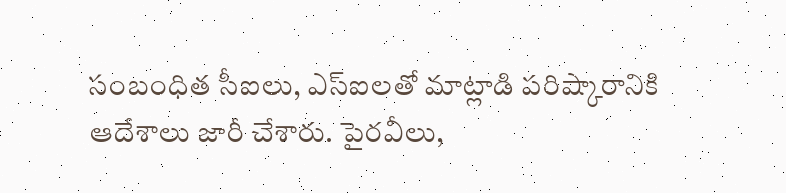సంబంధిత సీఐలు, ఎస్‌ఐలతో మాట్లాడి పరిష్కారానికి ఆదేశాలు జారీ చేశారు. పైరవీలు,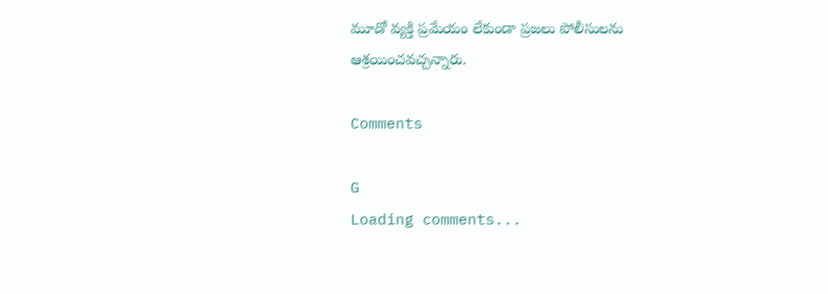మూడో వ్యక్తి ప్రమేయం లేకుండా ప్రజలు పోలీసులను ఆశ్రయించవచ్చన్నారు.

Comments

G
Loading comments...